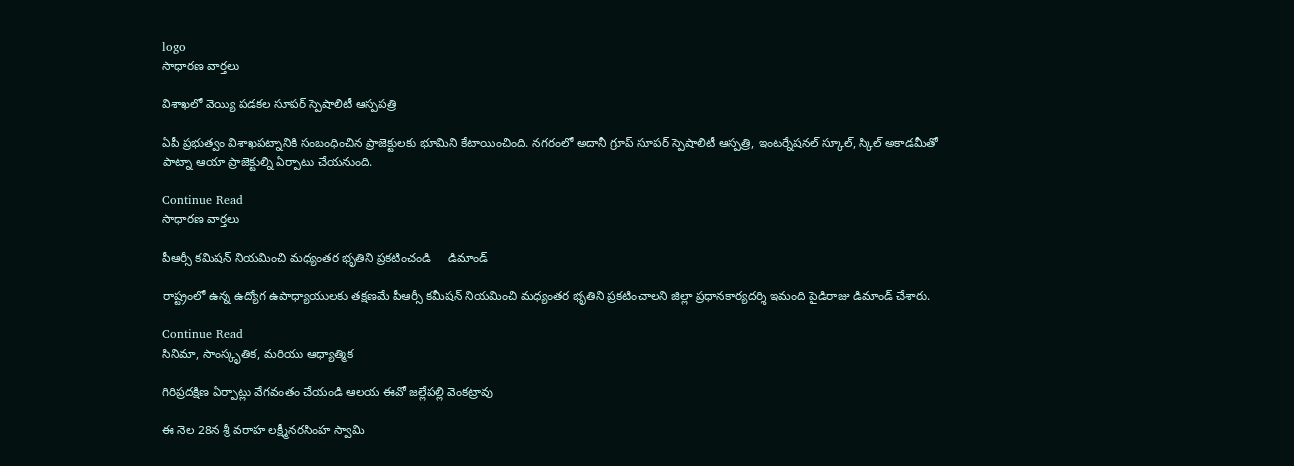logo
సాధారణ వార్తలు

విశాఖలో వెయ్యి పడకల సూపర్ స్పెషాలిటీ ఆస్పపత్రి

ఏపీ ప్రభుత్వం విశాఖపట్నానికి సంబంధించిన ప్రాజెక్టులకు భూమిని కేటాయించింది. నగరంలో అదానీ గ్రూప్ సూపర్ స్పెషాలిటీ ఆస్పత్రి, ఇంటర్నేషనల్ స్కూల్, స్కిల్ అకాడమీతో పాట్నా ఆయా ప్రాజెక్టుల్ని ఏర్పాటు చేయనుంది.

Continue Read
సాధారణ వార్తలు

పీఆర్సీ కమిషన్ నియమించి మధ్యంతర భృతిని ప్రకటించండి     డిమాండ్

రాష్ట్రంలో ఉన్న ఉద్యోగ ఉపాధ్యాయులకు తక్షణమే పీఆర్సీ కమీషన్ నియమించి మధ్యంతర భృతిని ప్రకటించాలని జిల్లా ప్రధానకార్యదర్శి ఇమంది పైడిరాజు డిమాండ్ చేశారు.

Continue Read
సినిమా, సాంస్కృతిక, మరియు ఆధ్యాత్మిక

గిరిప్రదక్షిణ ఏర్పాట్లు వేగవంతం చేయండి ఆలయ ఈవో జల్లేపల్లి వెంకట్రావు

ఈ నెల 28న శ్రీ వరాహ లక్ష్మీనరసింహ స్వామి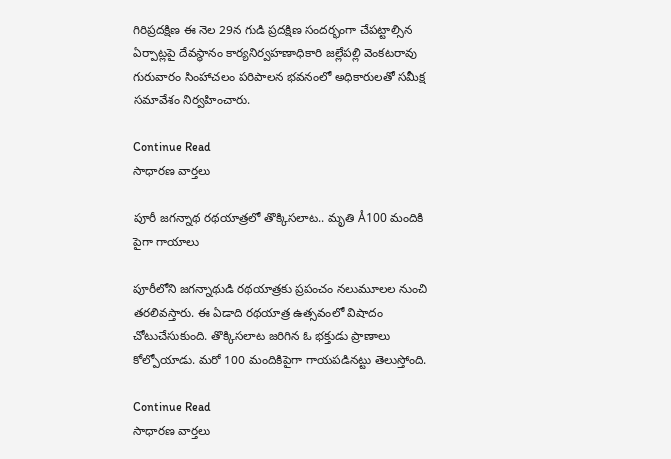గిరిప్రదక్షిణ ఈ నెల 29న గుడి ప్రదక్షిణ సందర్భంగా చేపట్టాల్సిన ఏర్పాట్లపై దేవస్థానం కార్యనిర్వహణాధికారి జల్లేపల్లి వెంకటరావు గురువారం సింహాచలం పరిపాలన భవనంలో అధికారులతో సమీక్ష సమావేశం నిర్వహించారు.

Continue Read
సాధారణ వార్తలు

పూరీ జగన్నాథ రథయాత్రలో తొక్కిసలాట.. మృతి Å100 మందికి పైగా గాయాలు

పూరీలోని జగన్నాథుడి రథయాత్రకు ప్రపంచం నలుమూలల నుంచి తరలివస్తారు. ఈ ఏడాది రథయాత్ర ఉత్సవంలో విషాదం చోటుచేసుకుంది. తొక్కిసలాట జరిగిన ఓ భక్తుడు ప్రాణాలు కోల్పోయాడు. మరో 100 మందికిపైగా గాయపడినట్టు తెలుస్తోంది.

Continue Read
సాధారణ వార్తలు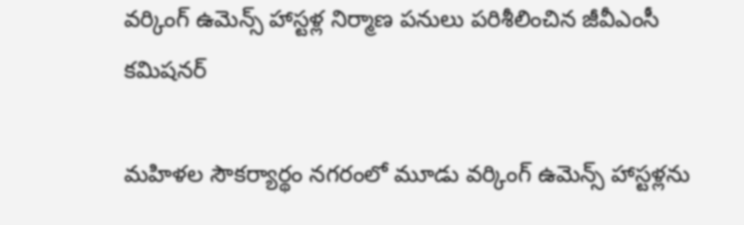వర్కింగ్ ఉమెన్స్ హాస్టళ్ల నిర్మాణ పనులు పరిశీలించిన జీవీఎంసీ కమిషనర్

మహిళల సౌకర్యార్థం నగరంలో మూడు వర్కింగ్ ఉమెన్స్ హాస్టళ్లను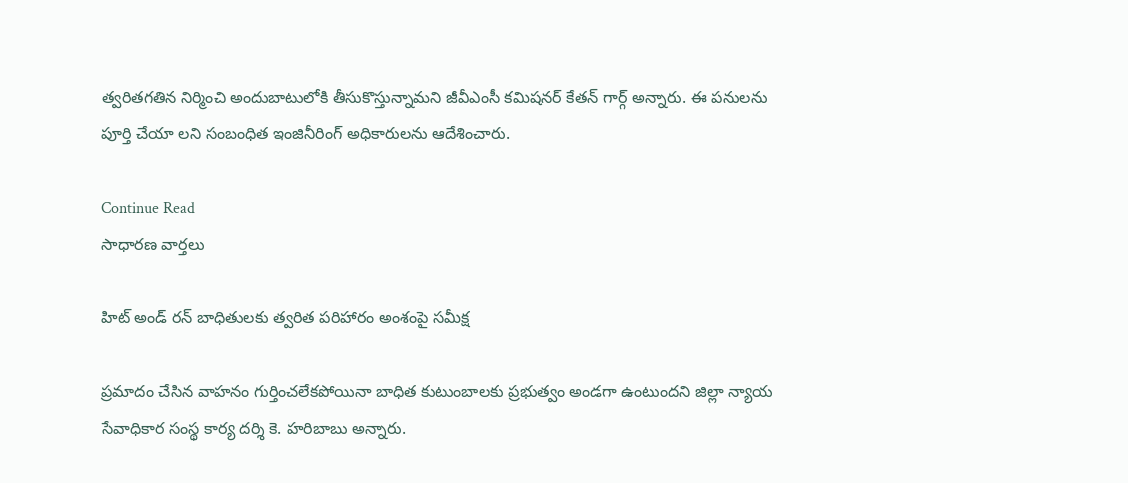త్వరితగతిన నిర్మించి అందుబాటులోకి తీసుకొస్తున్నామని జీవీఎంసీ కమిషనర్ కేతన్ గార్గ్ అన్నారు. ఈ పనులను పూర్తి చేయా లని సంబంధిత ఇంజినీరింగ్ అధికారులను ఆదేశించారు.

Continue Read
సాధారణ వార్తలు

హిట్ అండ్ రన్ బాధితులకు త్వరిత పరిహారం అంశంపై సమీక్ష

ప్రమాదం చేసిన వాహనం గుర్తించలేకపోయినా బాధిత కుటుంబాలకు ప్రభుత్వం అండగా ఉంటుందని జిల్లా న్యాయ సేవాధికార సంస్థ కార్య దర్శి కె. హరిబాబు అన్నారు.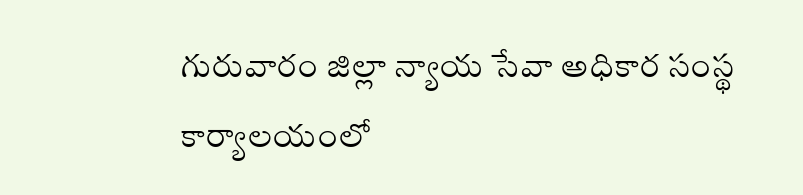గురువారం జిల్లా న్యాయ సేవా అధికార సంస్థ కార్యాలయంలో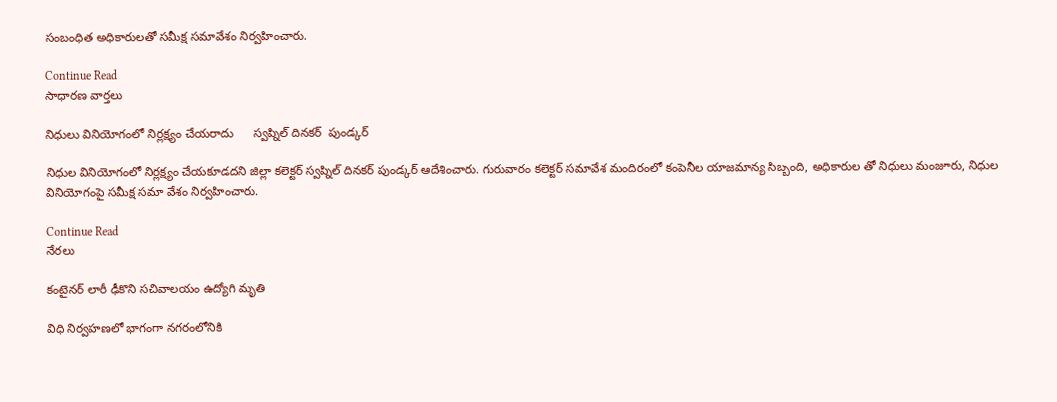సంబంధిత అధికారులతో సమీక్ష సమావేశం నిర్వహించారు.

Continue Read
సాధారణ వార్తలు

నిధులు వినియోగంలో నిర్లక్ష్యం చేయరాదు      స్వప్నిల్ దినకర్  పుండ్కర్

నిధుల వినియోగంలో నిర్లక్ష్యం చేయకూడదని జిల్లా కలెక్టర్ స్వప్నిల్ దినకర్ పుండ్కర్ ఆదేశించారు. గురువారం కలెక్టర్ సమావేశ మందిరంలో కంపెనీల యాజమాన్య సిబ్బంది, అధికారుల తో నిధులు మంజూరు, నిధుల వినియోగంపై సమీక్ష సమా వేశం నిర్వహించారు.

Continue Read
నేరలు

కంటైనర్ లారీ ఢీకొని సచివాలయం ఉద్యోగి మృతి

విధి నిర్వహణలో భాగంగా నగరంలోనికి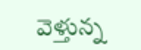వెళ్తున్న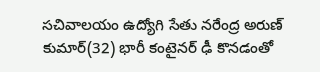సచివాలయం ఉద్యోగి సేతు నరేంద్ర అరుణ్ కుమార్(32) భారీ కంటైనర్ ఢీ కొనడంతో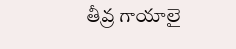తీవ్ర గాయాలై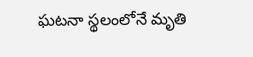ఘటనా స్థలంలోనే మృతి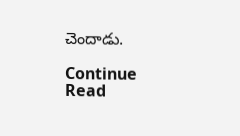చెందాడు.

Continue Read